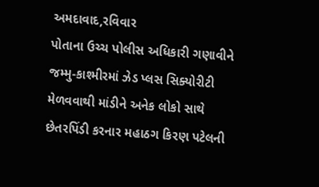અમદાવાદ,રવિવાર
પોતાના ઉચ્ચ પોલીસ અધિકારી ગણાવીને જમ્મુ-કાશ્મીરમાં ઝેડ પ્લસ સિક્યોરીટી મેળવવાથી માંડીને અનેક લોકો સાથે છેતરપિંડી કરનાર મહાઠગ કિરણ પટેલની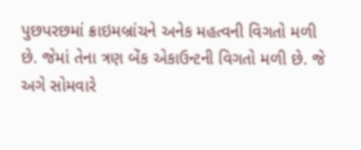પુછપરછમાં ક્રાઇમબ્રાંચને અનેક મહત્વની વિગતો મળી છે. જેમાં તેના ત્રણ બેંક એકાઉન્ટની વિગતો મળી છે. જે અગે સોમવારે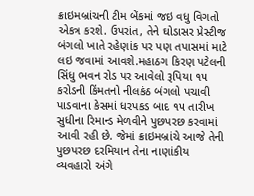ક્રાઇમબ્રાંચની ટીમ બેંકમાં જઇ વધુ વિગતો એકત્ર કરશે. ઉપરાંત, તેને ઘોડાસર પ્રેસ્ટીજ બંગલો ખાતે રહેણાંક પર પણ તપાસમાં માટે લઇ જવામાં આવશે.મહાઠગ કિરણ પટેલની સિંધુ ભવન રોડ પર આવેલો રૂપિયા ૧૫ કરોડની કિંમતનો નીલકંઠ બંગલો પચાવી પાડવાના કેસમાં ધરપકડ બાદ ૧૫ તારીખ સુધીના રિમાન્ડ મેળવીને પુછપરછ કરવામાં આવી રહી છે. જેમાં ક્રાઇમબ્રાંચે આજે તેની પુછપરછ દરમિયાન તેના નાણાંકીય વ્યવહારો અંગે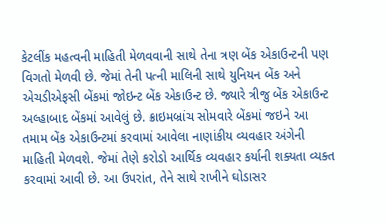કેટલીંક મહત્વની માહિતી મેળવવાની સાથે તેના ત્રણ બેંક એકાઉન્ટની પણ વિગતો મેળવી છે. જેમાં તેની પત્ની માલિની સાથે યુનિયન બેંક અને એચડીએફસી બેંકમાં જોઇન્ટ બેંક એકાઉન્ટ છે. જ્યારે ત્રીજુ બેંક એકાઉન્ટ અલ્હાબાદ બેંકમાં આવેલું છે. ક્રાઇમબ્રાંચ સોમવારે બેંકમાં જઇને આ તમામ બેંક એકાઉન્ટમાં કરવામાં આવેલા નાણાંકીય વ્યવહાર અંગેની માહિતી મેળવશે. જેમાં તેણે કરોડો આર્થિક વ્યવહાર કર્યાની શક્યતા વ્યક્ત કરવામાં આવી છે. આ ઉપરાંત, તેને સાથે રાખીને ઘોડાસર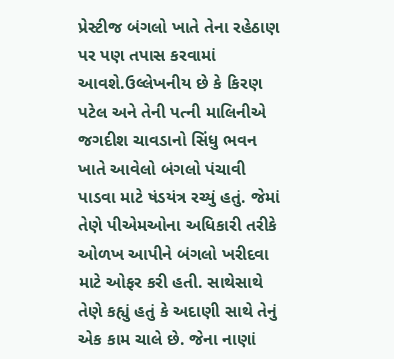પ્રેસ્ટીજ બંગલો ખાતે તેના રહેઠાણ પર પણ તપાસ કરવામાં આવશે.ઉલ્લેખનીય છે કે કિરણ પટેલ અને તેની પત્ની માલિનીએ જગદીશ ચાવડાનો સિંધુ ભવન ખાતે આવેલો બંગલો પંચાવી પાડવા માટે ષંડયંત્ર રચ્યું હતું. જેમાં તેણે પીએમઓના અધિકારી તરીકે ઓળખ આપીને બંગલો ખરીદવા માટે ઓફર કરી હતી. સાથેસાથે તેણે કહ્યું હતું કે અદાણી સાથે તેનું એક કામ ચાલે છે. જેના નાણાં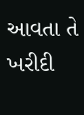આવતા તે ખરીદી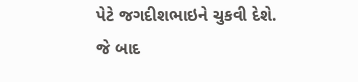પેટે જગદીશભાઇને ચુકવી દેશે. જે બાદ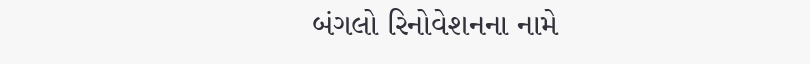બંગલો રિનોવેશનના નામે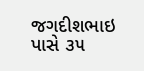જગદીશભાઇ પાસે ૩૫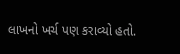લાખનો ખર્ચ પણ કરાવ્યો હતો.